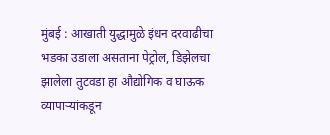मुंबई : आखाती युद्धामुळे इंधन दरवाढीचा भडका उडाला असताना पेट्रोल, डिझेलचा झालेला तुटवडा हा औद्योगिक व घाऊक व्यापाऱ्यांकडून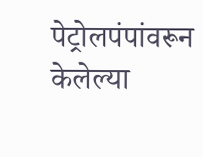पेट्रोलपंपांवरून केलेल्या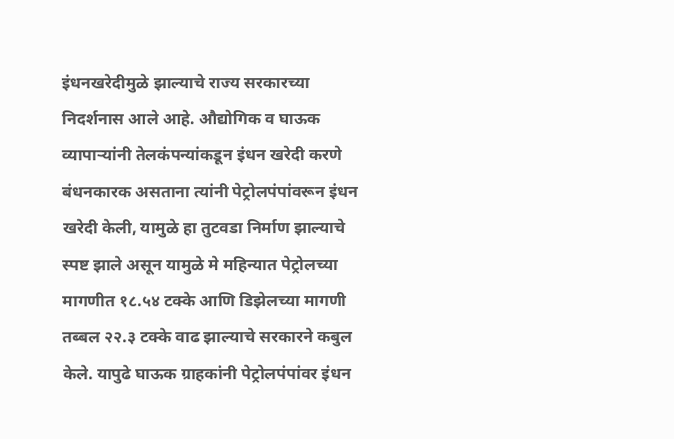इंधनखरेदीमुळे झाल्याचे राज्य सरकारच्या निदर्शनास आले आहे. औद्योगिक व घाऊक व्यापाऱ्यांनी तेलकंपन्यांकडून इंधन खरेदी करणे बंधनकारक असताना त्यांनी पेट्रोलपंपांवरून इंधन खरेदी केली, यामुळे हा तुटवडा निर्माण झाल्याचे स्पष्ट झाले असून यामुळे मे महिन्यात पेट्रोलच्या मागणीत १८.५४ टक्के आणि डिझेलच्या मागणी तब्बल २२.३ टक्के वाढ झाल्याचे सरकारने कबुल केले. यापुढे घाऊक ग्राहकांनी पेट्रोलपंपांवर इंधन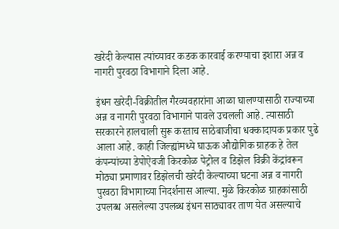खरेदी केल्यास त्यांच्यावर कडक कारवाई करण्याचा इशारा अन्न व नागरी पुरवठा विभागाने दिला आहे.

इंधन खरेदी-विक्रीतील गैरव्यवहारांना आळा घालण्यासाठी राज्याच्या अन्न व नागरी पुरवठा विभागाने पावले उचलली आहे. त्यासाठी सरकारने हालचाली सुरू करताच साठेबाजीचा धक्कादायक प्रकार पुढे आला आहे. काही जिल्ह्यांमध्ये घाऊक औद्योगिक ग्राहक हे तेल कंपन्यांच्या डेपोऐवजी किरकोळ पेट्रोल व डिझेल विक्री केंद्रांवरून मोठ्या प्रमाणावर डिझेलची खरेदी केल्याच्या घटना अन्न व नागरी पुरवठा विभागाच्या निदर्शनास आल्या. मुळे किरकोळ ग्राहकांसाठी उपलब्ध असलेल्या उपलब्ध इंधन साठ्यावर ताण येत असल्याचे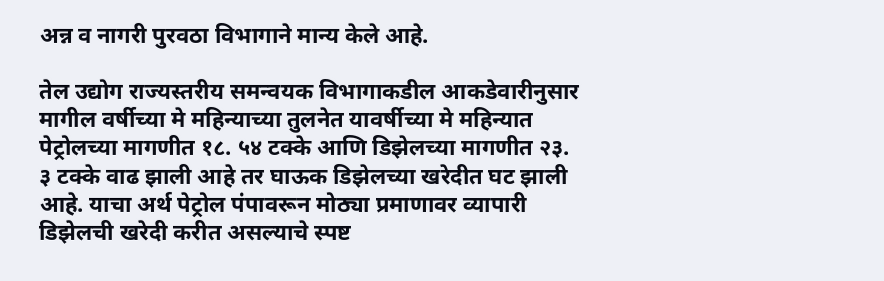अन्न व नागरी पुरवठा विभागाने मान्य केले आहे.

तेल उद्योग राज्यस्तरीय समन्वयक विभागाकडील आकडेवारीनुसार मागील वर्षीच्या मे महिन्याच्या तुलनेत यावर्षीच्या मे महिन्यात पेट्रोलच्या मागणीत १८. ५४ टक्के आणि डिझेलच्या मागणीत २३. ३ टक्के वाढ झाली आहे तर घाऊक डिझेलच्या खरेदीत घट झाली आहे. याचा अर्थ पेट्रोल पंपावरून मोठ्या प्रमाणावर व्यापारी डिझेलची खरेदी करीत असल्याचे स्पष्ट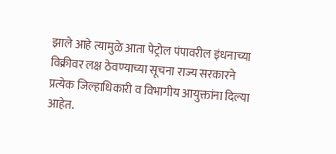झाले आहे त्यामुळे आता पेट्रोल पंपावरील इंधनाच्या विक्रीवर लक्ष ठेवण्याच्या सूचना राज्य सरकारने प्रत्येक जिल्हाधिकारी व विभागीय आयुक्तांना दिल्या आहेत.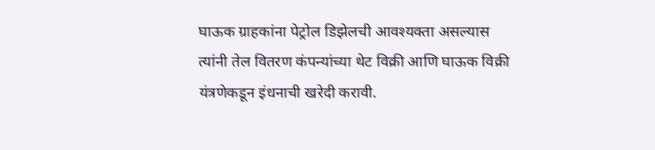घाऊक ग्राहकांना पेट्रोल डिझेलची आवश्यक्ता असल्यास त्यांनी तेल वितरण कंपन्यांच्या थेट विक्री आणि घाऊक विक्री यंत्रणेकडून इंधनाची खरेदी करावी.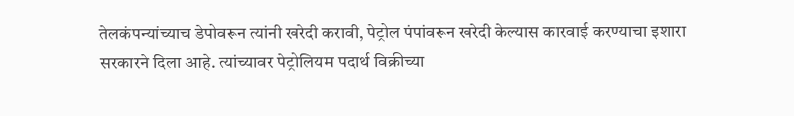तेलकंपन्यांच्याच डेपोवरून त्यांनी खरेदी करावी, पेट्रोल पंपांवरून खरेदी केल्यास कारवाई करण्याचा इशारा सरकारने दिला आहे. त्यांच्यावर पेट्रोलियम पदार्थ विक्रीच्या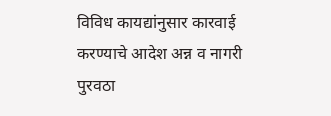विविध कायद्यांनुसार कारवाई करण्याचे आदेश अन्न व नागरी पुरवठा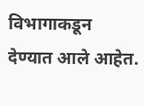विभागाकडून देण्यात आले आहेत.